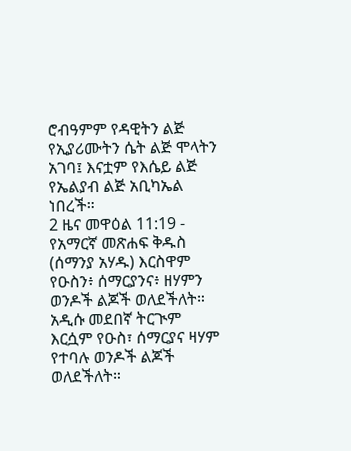ሮብዓምም የዳዊትን ልጅ የኢያሪሙትን ሴት ልጅ ሞላትን አገባ፤ እናቷም የእሴይ ልጅ የኤልያብ ልጅ አቢካኤል ነበረች።
2 ዜና መዋዕል 11:19 - የአማርኛ መጽሐፍ ቅዱስ (ሰማንያ አሃዱ) እርስዋም የዑስን፥ ሰማርያንና፥ ዘሃምን ወንዶች ልጆች ወለደችለት። አዲሱ መደበኛ ትርጒም እርሷም የዑስ፣ ሰማርያና ዛሃም የተባሉ ወንዶች ልጆች ወለደችለት።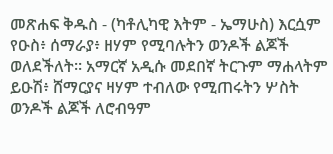መጽሐፍ ቅዱስ - (ካቶሊካዊ እትም - ኤማሁስ) እርሷም የዑስ፥ ሰማራያ፥ ዘሃም የሚባሉትን ወንዶች ልጆች ወለደችለት። አማርኛ አዲሱ መደበኛ ትርጉም ማሐላትም ይዑሽ፥ ሸማርያና ዛሃም ተብለው የሚጠሩትን ሦስት ወንዶች ልጆች ለሮብዓም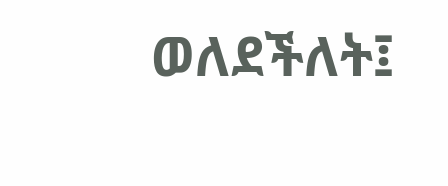ወለደችለት፤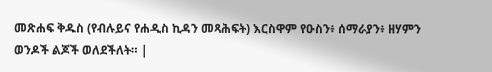መጽሐፍ ቅዱስ (የብሉይና የሐዲስ ኪዳን መጻሕፍት) እርስዋም የዑስን፥ ሰማራያን፥ ዘሃምን ወንዶች ልጆች ወለደችለት። |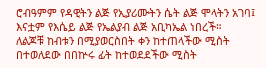ሮብዓምም የዳዊትን ልጅ የኢያሪሙትን ሴት ልጅ ሞላትን አገባ፤ እናቷም የእሴይ ልጅ የኤልያብ ልጅ አቢካኤል ነበረች።
ለልጆቹ ከብቱን በሚያወርስበት ቀን ከተጠላችው ሚስት በተወለደው በበኵሩ ፊት ከተወደደችው ሚስት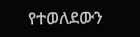የተወለደውን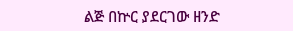ልጅ በኵር ያደርገው ዘንድ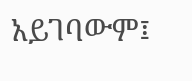አይገባውም፤